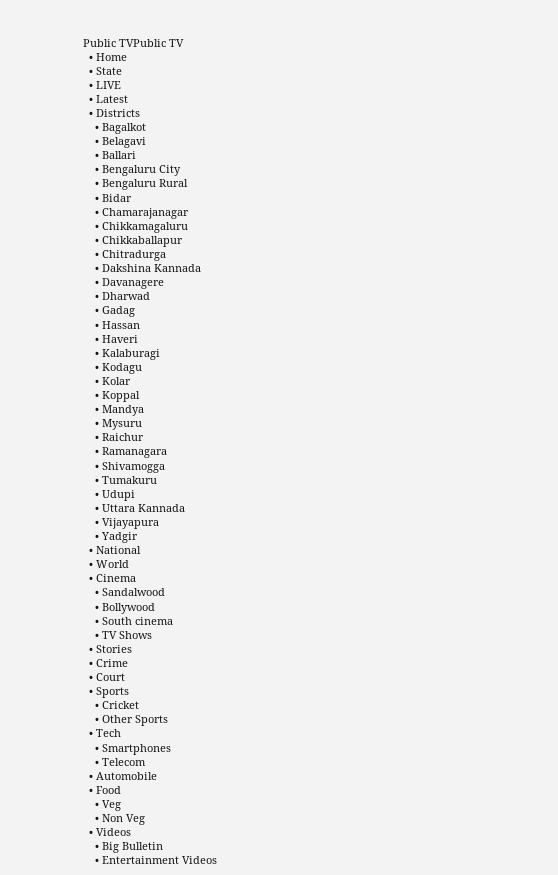Public TVPublic TV
  • Home
  • State
  • LIVE
  • Latest
  • Districts
    • Bagalkot
    • Belagavi
    • Ballari
    • Bengaluru City
    • Bengaluru Rural
    • Bidar
    • Chamarajanagar
    • Chikkamagaluru
    • Chikkaballapur
    • Chitradurga
    • Dakshina Kannada
    • Davanagere
    • Dharwad
    • Gadag
    • Hassan
    • Haveri
    • Kalaburagi
    • Kodagu
    • Kolar
    • Koppal
    • Mandya
    • Mysuru
    • Raichur
    • Ramanagara
    • Shivamogga
    • Tumakuru
    • Udupi
    • Uttara Kannada
    • Vijayapura
    • Yadgir
  • National
  • World
  • Cinema
    • Sandalwood
    • Bollywood
    • South cinema
    • TV Shows
  • Stories
  • Crime
  • Court
  • Sports
    • Cricket
    • Other Sports
  • Tech
    • Smartphones
    • Telecom
  • Automobile
  • Food
    • Veg
    • Non Veg
  • Videos
    • Big Bulletin
    • Entertainment Videos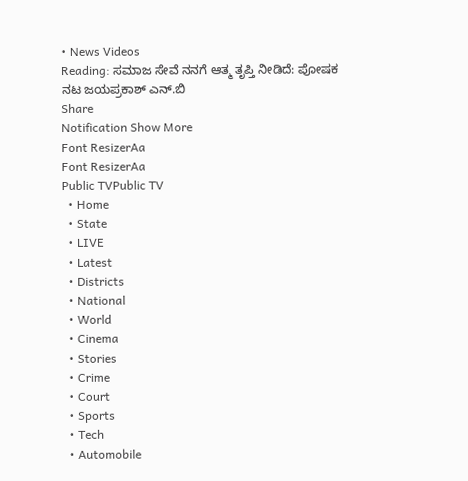• News Videos
Reading: ಸಮಾಜ ಸೇವೆ ನನಗೆ ಆತ್ಮ ತೃಪ್ತಿ ನೀಡಿದೆ: ಪೋಷಕ ನಟ ಜಯಪ್ರಕಾಶ್ ಎನ್.ಬಿ
Share
Notification Show More
Font ResizerAa
Font ResizerAa
Public TVPublic TV
  • Home
  • State
  • LIVE
  • Latest
  • Districts
  • National
  • World
  • Cinema
  • Stories
  • Crime
  • Court
  • Sports
  • Tech
  • Automobile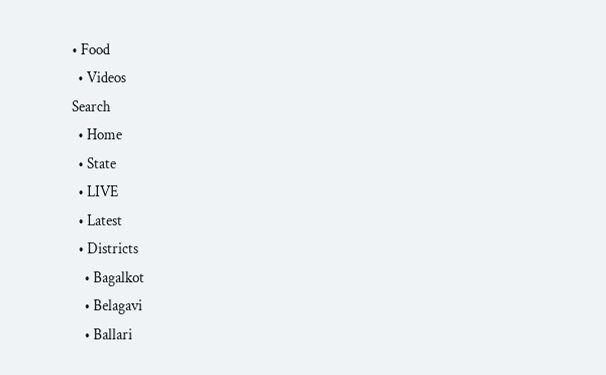• Food
  • Videos
Search
  • Home
  • State
  • LIVE
  • Latest
  • Districts
    • Bagalkot
    • Belagavi
    • Ballari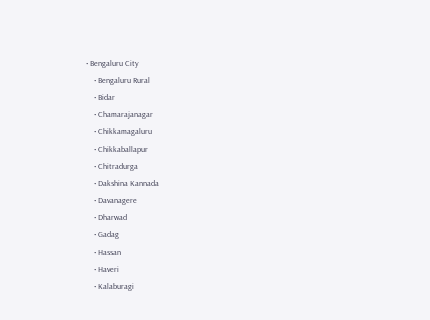• Bengaluru City
    • Bengaluru Rural
    • Bidar
    • Chamarajanagar
    • Chikkamagaluru
    • Chikkaballapur
    • Chitradurga
    • Dakshina Kannada
    • Davanagere
    • Dharwad
    • Gadag
    • Hassan
    • Haveri
    • Kalaburagi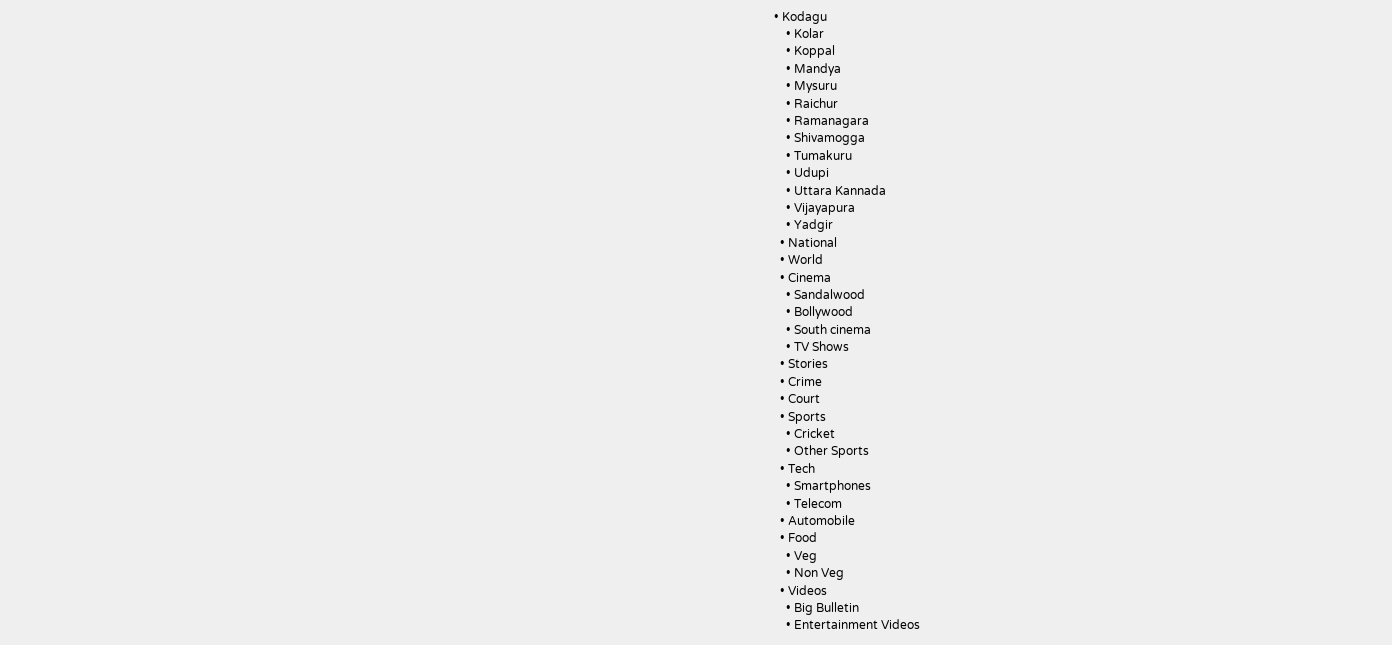• Kodagu
    • Kolar
    • Koppal
    • Mandya
    • Mysuru
    • Raichur
    • Ramanagara
    • Shivamogga
    • Tumakuru
    • Udupi
    • Uttara Kannada
    • Vijayapura
    • Yadgir
  • National
  • World
  • Cinema
    • Sandalwood
    • Bollywood
    • South cinema
    • TV Shows
  • Stories
  • Crime
  • Court
  • Sports
    • Cricket
    • Other Sports
  • Tech
    • Smartphones
    • Telecom
  • Automobile
  • Food
    • Veg
    • Non Veg
  • Videos
    • Big Bulletin
    • Entertainment Videos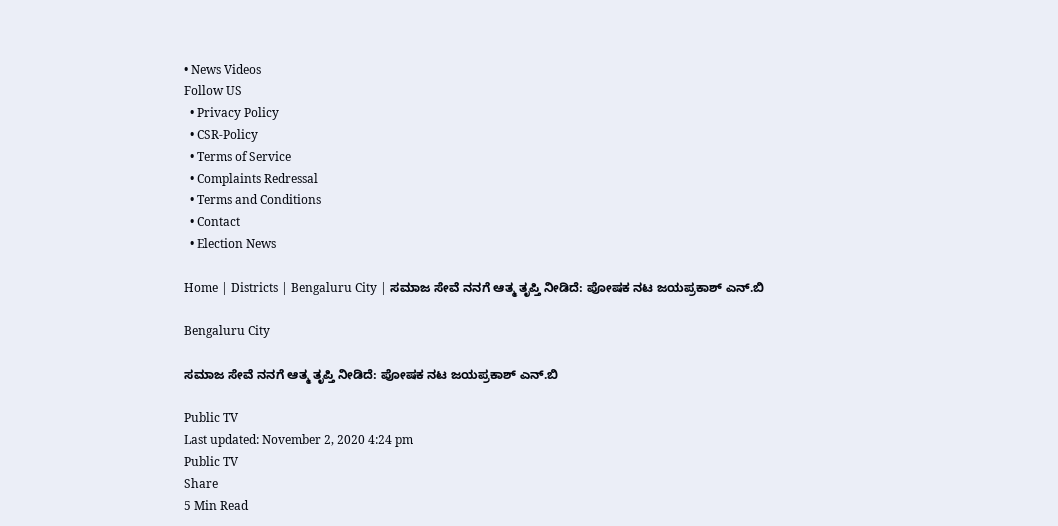• News Videos
Follow US
  • Privacy Policy
  • CSR-Policy
  • Terms of Service
  • Complaints Redressal
  • Terms and Conditions
  • Contact
  • Election News

Home | Districts | Bengaluru City | ಸಮಾಜ ಸೇವೆ ನನಗೆ ಆತ್ಮ ತೃಪ್ತಿ ನೀಡಿದೆ: ಪೋಷಕ ನಟ ಜಯಪ್ರಕಾಶ್ ಎನ್.ಬಿ

Bengaluru City

ಸಮಾಜ ಸೇವೆ ನನಗೆ ಆತ್ಮ ತೃಪ್ತಿ ನೀಡಿದೆ: ಪೋಷಕ ನಟ ಜಯಪ್ರಕಾಶ್ ಎನ್.ಬಿ

Public TV
Last updated: November 2, 2020 4:24 pm
Public TV
Share
5 Min Read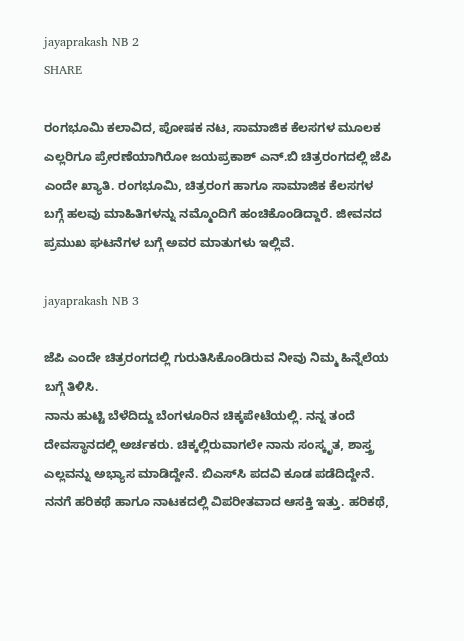jayaprakash NB 2
SHARE

ರಂಗಭೂಮಿ ಕಲಾವಿದ, ಪೋಷಕ ನಟ, ಸಾಮಾಜಿಕ ಕೆಲಸಗಳ ಮೂಲಕ ಎಲ್ಲರಿಗೂ ಪ್ರೇರಣೆಯಾಗಿರೋ ಜಯಪ್ರಕಾಶ್ ಎನ್.ಬಿ ಚಿತ್ರರಂಗದಲ್ಲಿ ಜೆಪಿ ಎಂದೇ ಖ್ಯಾತಿ. ರಂಗಭೂಮಿ, ಚಿತ್ರರಂಗ ಹಾಗೂ ಸಾಮಾಜಿಕ ಕೆಲಸಗಳ ಬಗ್ಗೆ ಹಲವು ಮಾಹಿತಿಗಳನ್ನು ನಮ್ಮೊಂದಿಗೆ ಹಂಚಿಕೊಂಡಿದ್ದಾರೆ. ಜೀವನದ ಪ್ರಮುಖ ಘಟನೆಗಳ ಬಗ್ಗೆ ಅವರ ಮಾತುಗಳು ಇಲ್ಲಿವೆ.

jayaprakash NB 3

ಜೆಪಿ ಎಂದೇ ಚಿತ್ರರಂಗದಲ್ಲಿ ಗುರುತಿಸಿಕೊಂಡಿರುವ ನೀವು ನಿಮ್ಮ ಹಿನ್ನೆಲೆಯ ಬಗ್ಗೆ ತಿಳಿಸಿ.
ನಾನು ಹುಟ್ಟಿ ಬೆಳೆದಿದ್ದು ಬೆಂಗಳೂರಿನ ಚಿಕ್ಕಪೇಟೆಯಲ್ಲಿ. ನನ್ನ ತಂದೆ ದೇವಸ್ಥಾನದಲ್ಲಿ ಅರ್ಚಕರು. ಚಿಕ್ಕಲ್ಲಿರುವಾಗಲೇ ನಾನು ಸಂಸ್ಕೃತ, ಶಾಸ್ತ್ರ ಎಲ್ಲವನ್ನು ಅಭ್ಯಾಸ ಮಾಡಿದ್ದೇನೆ. ಬಿಎಸ್‍ಸಿ ಪದವಿ ಕೂಡ ಪಡೆದಿದ್ದೇನೆ. ನನಗೆ ಹರಿಕಥೆ ಹಾಗೂ ನಾಟಕದಲ್ಲಿ ವಿಪರೀತವಾದ ಆಸಕ್ತಿ ಇತ್ತು. ಹರಿಕಥೆ,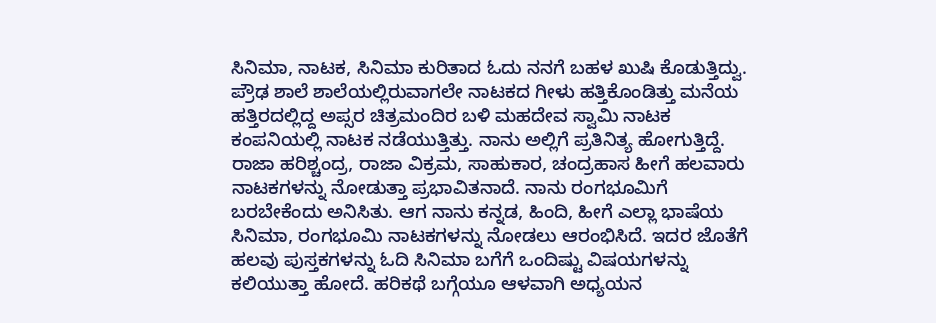ಸಿನಿಮಾ, ನಾಟಕ, ಸಿನಿಮಾ ಕುರಿತಾದ ಓದು ನನಗೆ ಬಹಳ ಖುಷಿ ಕೊಡುತ್ತಿದ್ವು. ಪ್ರೌಢ ಶಾಲೆ ಶಾಲೆಯಲ್ಲಿರುವಾಗಲೇ ನಾಟಕದ ಗೀಳು ಹತ್ತಿಕೊಂಡಿತ್ತು ಮನೆಯ ಹತ್ತಿರದಲ್ಲಿದ್ದ ಅಪ್ಸರ ಚಿತ್ರಮಂದಿರ ಬಳಿ ಮಹದೇವ ಸ್ವಾಮಿ ನಾಟಕ ಕಂಪನಿಯಲ್ಲಿ ನಾಟಕ ನಡೆಯುತ್ತಿತ್ತು. ನಾನು ಅಲ್ಲಿಗೆ ಪ್ರತಿನಿತ್ಯ ಹೋಗುತ್ತಿದ್ದೆ. ರಾಜಾ ಹರಿಶ್ಚಂದ್ರ, ರಾಜಾ ವಿಕ್ರಮ, ಸಾಹುಕಾರ, ಚಂದ್ರಹಾಸ ಹೀಗೆ ಹಲವಾರು ನಾಟಕಗಳನ್ನು ನೋಡುತ್ತಾ ಪ್ರಭಾವಿತನಾದೆ. ನಾನು ರಂಗಭೂಮಿಗೆ ಬರಬೇಕೆಂದು ಅನಿಸಿತು. ಆಗ ನಾನು ಕನ್ನಡ, ಹಿಂದಿ, ಹೀಗೆ ಎಲ್ಲಾ ಭಾಷೆಯ ಸಿನಿಮಾ, ರಂಗಭೂಮಿ ನಾಟಕಗಳನ್ನು ನೋಡಲು ಆರಂಭಿಸಿದೆ. ಇದರ ಜೊತೆಗೆ ಹಲವು ಪುಸ್ತಕಗಳನ್ನು ಓದಿ ಸಿನಿಮಾ ಬಗೆಗೆ ಒಂದಿಷ್ಟು ವಿಷಯಗಳನ್ನು ಕಲಿಯುತ್ತಾ ಹೋದೆ. ಹರಿಕಥೆ ಬಗ್ಗೆಯೂ ಆಳವಾಗಿ ಅಧ್ಯಯನ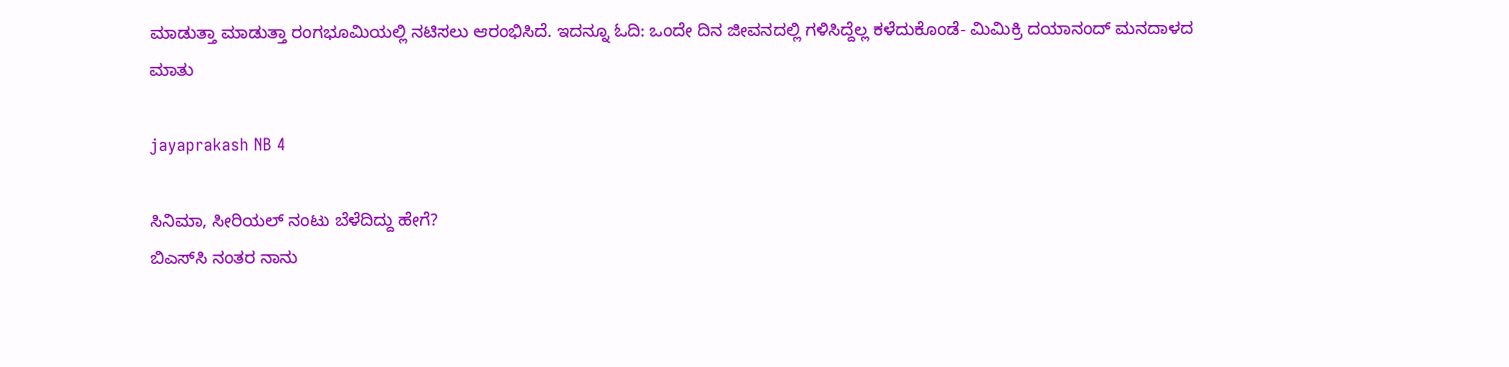ಮಾಡುತ್ತಾ ಮಾಡುತ್ತಾ ರಂಗಭೂಮಿಯಲ್ಲಿ ನಟಿಸಲು ಆರಂಭಿಸಿದೆ. ಇದನ್ನೂ ಓದಿ: ಒಂದೇ ದಿನ ಜೀವನದಲ್ಲಿ ಗಳಿಸಿದ್ದೆಲ್ಲ ಕಳೆದುಕೊಂಡೆ- ಮಿಮಿಕ್ರಿ ದಯಾನಂದ್ ಮನದಾಳದ ಮಾತು

jayaprakash NB 4

ಸಿನಿಮಾ, ಸೀರಿಯಲ್ ನಂಟು ಬೆಳೆದಿದ್ದು ಹೇಗೆ?
ಬಿಎಸ್‍ಸಿ ನಂತರ ನಾನು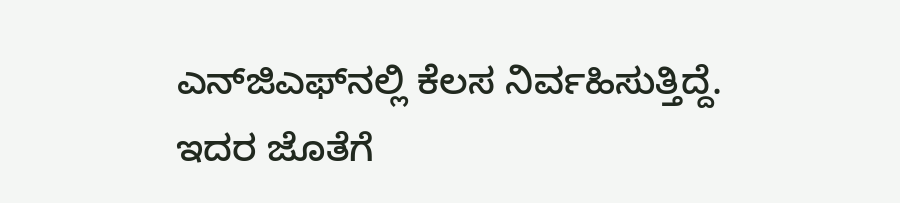ಎನ್‍ಜಿಎಫ್‍ನಲ್ಲಿ ಕೆಲಸ ನಿರ್ವಹಿಸುತ್ತಿದ್ದೆ. ಇದರ ಜೊತೆಗೆ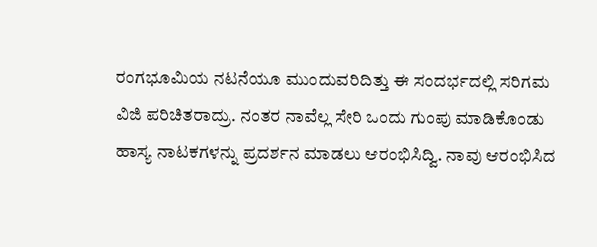ರಂಗಭೂಮಿಯ ನಟನೆಯೂ ಮುಂದುವರಿದಿತ್ತು ಈ ಸಂದರ್ಭದಲ್ಲಿ ಸರಿಗಮ ವಿಜಿ ಪರಿಚಿತರಾದ್ರು. ನಂತರ ನಾವೆಲ್ಲ ಸೇರಿ ಒಂದು ಗುಂಪು ಮಾಡಿಕೊಂಡು ಹಾಸ್ಯ ನಾಟಕಗಳನ್ನು ಪ್ರದರ್ಶನ ಮಾಡಲು ಆರಂಭಿಸಿದ್ವಿ. ನಾವು ಆರಂಭಿಸಿದ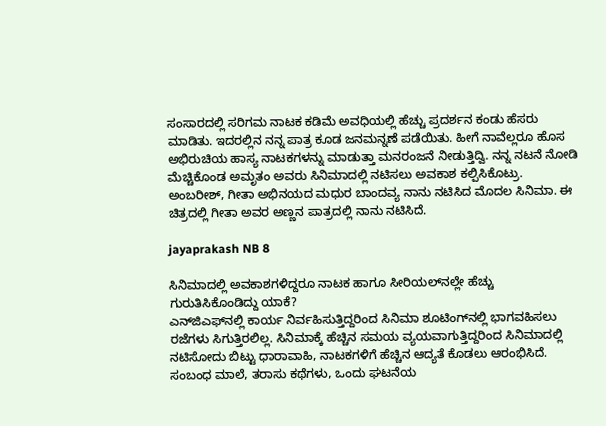ಸಂಸಾರದಲ್ಲಿ ಸರಿಗಮ ನಾಟಕ ಕಡಿಮೆ ಅವಧಿಯಲ್ಲಿ ಹೆಚ್ಚು ಪ್ರದರ್ಶನ ಕಂಡು ಹೆಸರು ಮಾಡಿತು. ಇದರಲ್ಲಿನ ನನ್ನ ಪಾತ್ರ ಕೂಡ ಜನಮನ್ನಣೆ ಪಡೆಯಿತು. ಹೀಗೆ ನಾವೆಲ್ಲರೂ ಹೊಸ ಅಭಿರುಚಿಯ ಹಾಸ್ಯ ನಾಟಕಗಳನ್ನು ಮಾಡುತ್ತಾ ಮನರಂಜನೆ ನೀಡುತ್ತಿದ್ವಿ. ನನ್ನ ನಟನೆ ನೋಡಿ ಮೆಚ್ಚಿಕೊಂಡ ಅಮೃತಂ ಅವರು ಸಿನಿಮಾದಲ್ಲಿ ನಟಿಸಲು ಅವಕಾಶ ಕಲ್ಪಿಸಿಕೊಟ್ರು. ಅಂಬರೀಶ್, ಗೀತಾ ಅಭಿನಯದ ಮಧುರ ಬಾಂದವ್ಯ ನಾನು ನಟಿಸಿದ ಮೊದಲ ಸಿನಿಮಾ. ಈ ಚಿತ್ರದಲ್ಲಿ ಗೀತಾ ಅವರ ಅಣ್ಣನ ಪಾತ್ರದಲ್ಲಿ ನಾನು ನಟಿಸಿದೆ.

jayaprakash NB 8

ಸಿನಿಮಾದಲ್ಲಿ ಅವಕಾಶಗಳಿದ್ದರೂ ನಾಟಕ ಹಾಗೂ ಸೀರಿಯಲ್‍ನಲ್ಲೇ ಹೆಚ್ಚು ಗುರುತಿಸಿಕೊಂಡಿದ್ದು ಯಾಕೆ?
ಎನ್‍ಜಿಎಫ್‍ನಲ್ಲಿ ಕಾರ್ಯ ನಿರ್ವಹಿಸುತ್ತಿದ್ದರಿಂದ ಸಿನಿಮಾ ಶೂಟಿಂಗ್‍ನಲ್ಲಿ ಭಾಗವಹಿಸಲು ರಜೆಗಳು ಸಿಗುತ್ತಿರಲಿಲ್ಲ. ಸಿನಿಮಾಕ್ಕೆ ಹೆಚ್ಚಿನ ಸಮಯ ವ್ಯಯವಾಗುತ್ತಿದ್ದರಿಂದ ಸಿನಿಮಾದಲ್ಲಿ ನಟಿಸೋದು ಬಿಟ್ಟು ಧಾರಾವಾಹಿ, ನಾಟಕಗಳಿಗೆ ಹೆಚ್ಚಿನ ಆದ್ಯತೆ ಕೊಡಲು ಆರಂಭಿಸಿದೆ. ಸಂಬಂಧ ಮಾಲೆ, ತರಾಸು ಕಥೆಗಳು, ಒಂದು ಘಟನೆಯ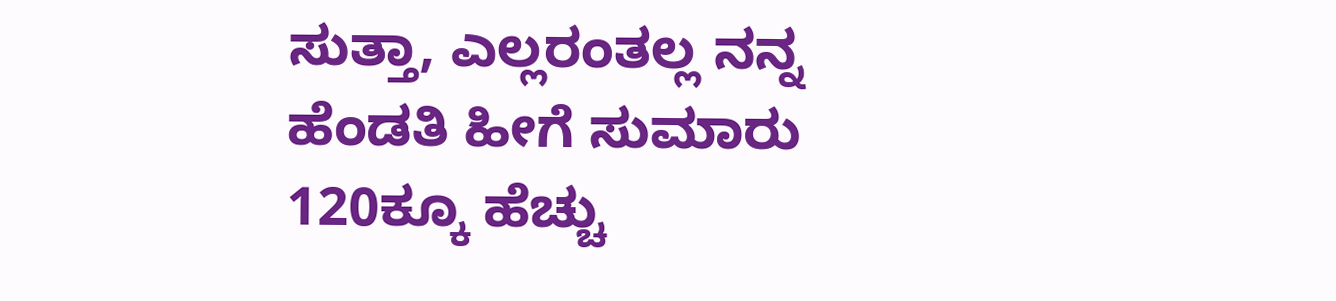ಸುತ್ತಾ, ಎಲ್ಲರಂತಲ್ಲ ನನ್ನ ಹೆಂಡತಿ ಹೀಗೆ ಸುಮಾರು 120ಕ್ಕೂ ಹೆಚ್ಚು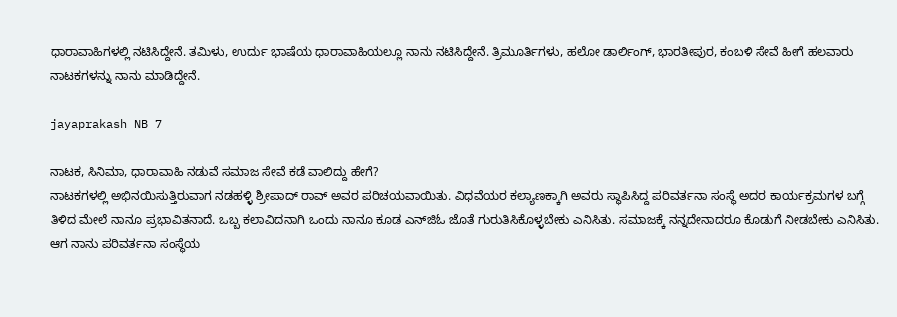ಧಾರಾವಾಹಿಗಳಲ್ಲಿ ನಟಿಸಿದ್ದೇನೆ. ತಮಿಳು, ಉರ್ದು ಭಾಷೆಯ ಧಾರಾವಾಹಿಯಲ್ಲೂ ನಾನು ನಟಿಸಿದ್ದೇನೆ. ತ್ರಿಮೂರ್ತಿಗಳು, ಹಲೋ ಡಾರ್ಲಿಂಗ್, ಭಾರತೀಪುರ, ಕಂಬಳಿ ಸೇವೆ ಹೀಗೆ ಹಲವಾರು ನಾಟಕಗಳನ್ನು ನಾನು ಮಾಡಿದ್ದೇನೆ.

jayaprakash NB 7

ನಾಟಕ, ಸಿನಿಮಾ, ಧಾರಾವಾಹಿ ನಡುವೆ ಸಮಾಜ ಸೇವೆ ಕಡೆ ವಾಲಿದ್ದು ಹೇಗೆ?
ನಾಟಕಗಳಲ್ಲಿ ಅಭಿನಯಿಸುತ್ತಿರುವಾಗ ನಡಹಳ್ಳಿ ಶ್ರೀಪಾದ್ ರಾವ್ ಅವರ ಪರಿಚಯವಾಯಿತು. ವಿಧವೆಯರ ಕಲ್ಯಾಣಕ್ಕಾಗಿ ಅವರು ಸ್ಥಾಪಿಸಿದ್ದ ಪರಿವರ್ತನಾ ಸಂಸ್ಥೆ ಅದರ ಕಾರ್ಯಕ್ರಮಗಳ ಬಗ್ಗೆ ತಿಳಿದ ಮೇಲೆ ನಾನೂ ಪ್ರಭಾವಿತನಾದೆ. ಒಬ್ಬ ಕಲಾವಿದನಾಗಿ ಒಂದು ನಾನೂ ಕೂಡ ಎನ್‍ಜಿಓ ಜೊತೆ ಗುರುತಿಸಿಕೊಳ್ಳಬೇಕು ಎನಿಸಿತು. ಸಮಾಜಕ್ಕೆ ನನ್ನದೇನಾದರೂ ಕೊಡುಗೆ ನೀಡಬೇಕು ಎನಿಸಿತು. ಆಗ ನಾನು ಪರಿವರ್ತನಾ ಸಂಸ್ಥೆಯ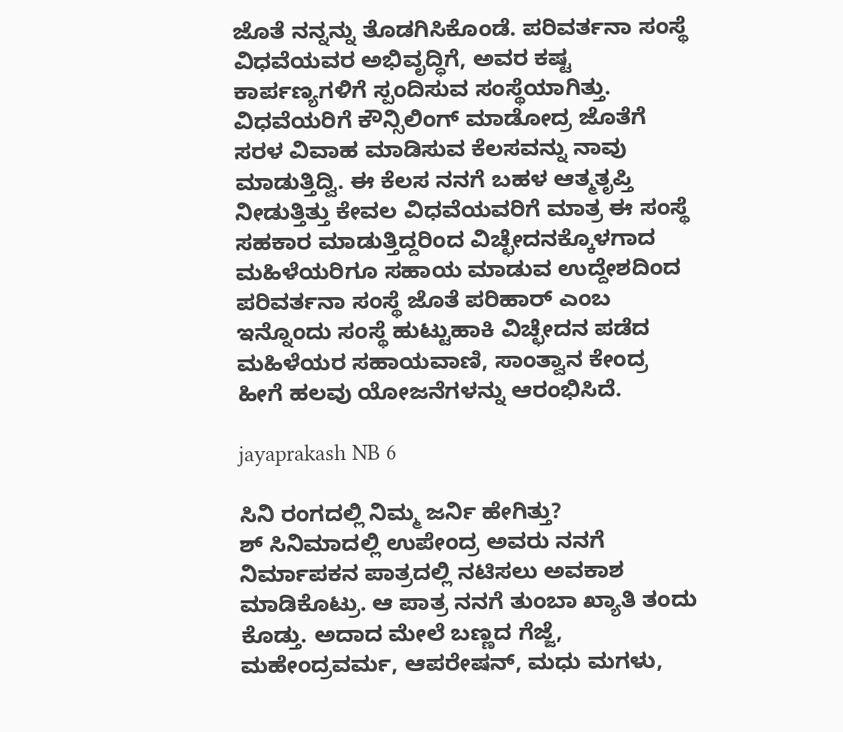ಜೊತೆ ನನ್ನನ್ನು ತೊಡಗಿಸಿಕೊಂಡೆ. ಪರಿವರ್ತನಾ ಸಂಸ್ಥೆ ವಿಧವೆಯವರ ಅಭಿವೃದ್ಧಿಗೆ, ಅವರ ಕಷ್ಟ ಕಾರ್ಪಣ್ಯಗಳಿಗೆ ಸ್ಪಂದಿಸುವ ಸಂಸ್ಥೆಯಾಗಿತ್ತು. ವಿಧವೆಯರಿಗೆ ಕೌನ್ಸಿಲಿಂಗ್ ಮಾಡೋದ್ರ ಜೊತೆಗೆ ಸರಳ ವಿವಾಹ ಮಾಡಿಸುವ ಕೆಲಸವನ್ನು ನಾವು ಮಾಡುತ್ತಿದ್ವಿ. ಈ ಕೆಲಸ ನನಗೆ ಬಹಳ ಆತ್ಮತೃಪ್ತಿ ನೀಡುತ್ತಿತ್ತು ಕೇವಲ ವಿಧವೆಯವರಿಗೆ ಮಾತ್ರ ಈ ಸಂಸ್ಥೆ ಸಹಕಾರ ಮಾಡುತ್ತಿದ್ದರಿಂದ ವಿಚ್ಛೇದನಕ್ಕೊಳಗಾದ ಮಹಿಳೆಯರಿಗೂ ಸಹಾಯ ಮಾಡುವ ಉದ್ದೇಶದಿಂದ ಪರಿವರ್ತನಾ ಸಂಸ್ಥೆ ಜೊತೆ ಪರಿಹಾರ್ ಎಂಬ ಇನ್ನೊಂದು ಸಂಸ್ಥೆ ಹುಟ್ಟುಹಾಕಿ ವಿಚ್ಛೇದನ ಪಡೆದ ಮಹಿಳೆಯರ ಸಹಾಯವಾಣಿ, ಸಾಂತ್ವಾನ ಕೇಂದ್ರ ಹೀಗೆ ಹಲವು ಯೋಜನೆಗಳನ್ನು ಆರಂಭಿಸಿದೆ.

jayaprakash NB 6

ಸಿನಿ ರಂಗದಲ್ಲಿ ನಿಮ್ಮ ಜರ್ನಿ ಹೇಗಿತ್ತು?
ಶ್ ಸಿನಿಮಾದಲ್ಲಿ ಉಪೇಂದ್ರ ಅವರು ನನಗೆ ನಿರ್ಮಾಪಕನ ಪಾತ್ರದಲ್ಲಿ ನಟಿಸಲು ಅವಕಾಶ ಮಾಡಿಕೊಟ್ರು. ಆ ಪಾತ್ರ ನನಗೆ ತುಂಬಾ ಖ್ಯಾತಿ ತಂದು ಕೊಡ್ತು. ಅದಾದ ಮೇಲೆ ಬಣ್ಣದ ಗೆಜ್ಜೆ, ಮಹೇಂದ್ರವರ್ಮ, ಆಪರೇಷನ್, ಮಧು ಮಗಳು,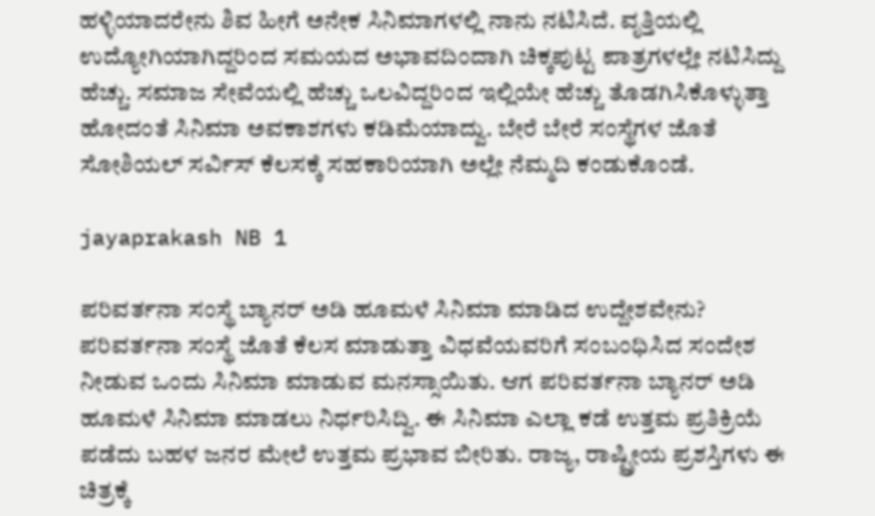ಹಳ್ಳಿಯಾದರೇನು ಶಿವ ಹೀಗೆ ಅನೇಕ ಸಿನಿಮಾಗಳಲ್ಲಿ ನಾನು ನಟಿಸಿದೆ. ವೃತ್ತಿಯಲ್ಲಿ ಉದ್ಯೋಗಿಯಾಗಿದ್ದರಿಂದ ಸಮಯದ ಅಭಾವದಿಂದಾಗಿ ಚಿಕ್ಕಪುಟ್ಟ ಪಾತ್ರಗಳಲ್ಲೇ ನಟಿಸಿದ್ದು ಹೆಚ್ಚು. ಸಮಾಜ ಸೇವೆಯಲ್ಲಿ ಹೆಚ್ಚು ಒಲವಿದ್ದರಿಂದ ಇಲ್ಲಿಯೇ ಹೆಚ್ಚು ತೊಡಗಿಸಿಕೊಳ್ಳುತ್ತಾ ಹೋದಂತೆ ಸಿನಿಮಾ ಅವಕಾಶಗಳು ಕಡಿಮೆಯಾದ್ವು. ಬೇರೆ ಬೇರೆ ಸಂಸ್ಥೆಗಳ ಜೊತೆ ಸೋಶಿಯಲ್ ಸರ್ವಿಸ್ ಕೆಲಸಕ್ಕೆ ಸಹಕಾರಿಯಾಗಿ ಅಲ್ಲೇ ನೆಮ್ಮದಿ ಕಂಡುಕೊಂಡೆ.

jayaprakash NB 1

ಪರಿವರ್ತನಾ ಸಂಸ್ಥೆ ಬ್ಯಾನರ್ ಅಡಿ ಹೂಮಳೆ ಸಿನಿಮಾ ಮಾಡಿದ ಉದ್ದೇಶವೇನು?
ಪರಿವರ್ತನಾ ಸಂಸ್ಥೆ ಜೊತೆ ಕೆಲಸ ಮಾಡುತ್ತಾ ವಿಧವೆಯವರಿಗೆ ಸಂಬಂಧಿಸಿದ ಸಂದೇಶ ನೀಡುವ ಒಂದು ಸಿನಿಮಾ ಮಾಡುವ ಮನಸ್ಸಾಯಿತು. ಆಗ ಪರಿವರ್ತನಾ ಬ್ಯಾನರ್ ಅಡಿ ಹೂಮಳೆ ಸಿನಿಮಾ ಮಾಡಲು ನಿರ್ಧರಿಸಿದ್ವಿ. ಈ ಸಿನಿಮಾ ಎಲ್ಲಾ ಕಡೆ ಉತ್ತಮ ಪ್ರತಿಕ್ರಿಯೆ ಪಡೆದು ಬಹಳ ಜನರ ಮೇಲೆ ಉತ್ತಮ ಪ್ರಭಾವ ಬೀರಿತು. ರಾಜ್ಯ, ರಾಷ್ಟ್ರೀಯ ಪ್ರಶಸ್ತಿಗಳು ಈ ಚಿತ್ರಕ್ಕೆ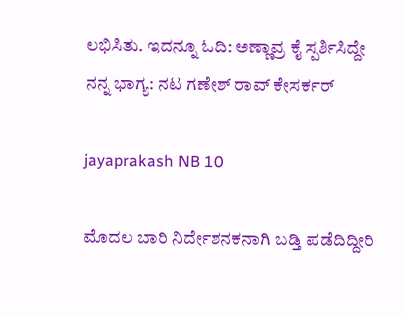ಲಭಿಸಿತು. ಇದನ್ನೂ ಓದಿ: ಅಣ್ಣಾವ್ರ ಕೈ ಸ್ಪರ್ಶಿಸಿದ್ದೇ ನನ್ನ ಭಾಗ್ಯ: ನಟ ಗಣೇಶ್ ರಾವ್ ಕೇಸರ್ಕರ್

jayaprakash NB 10

ಮೊದಲ ಬಾರಿ ನಿರ್ದೇಶನಕನಾಗಿ ಬಡ್ತಿ ಪಡೆದಿದ್ದೀರಿ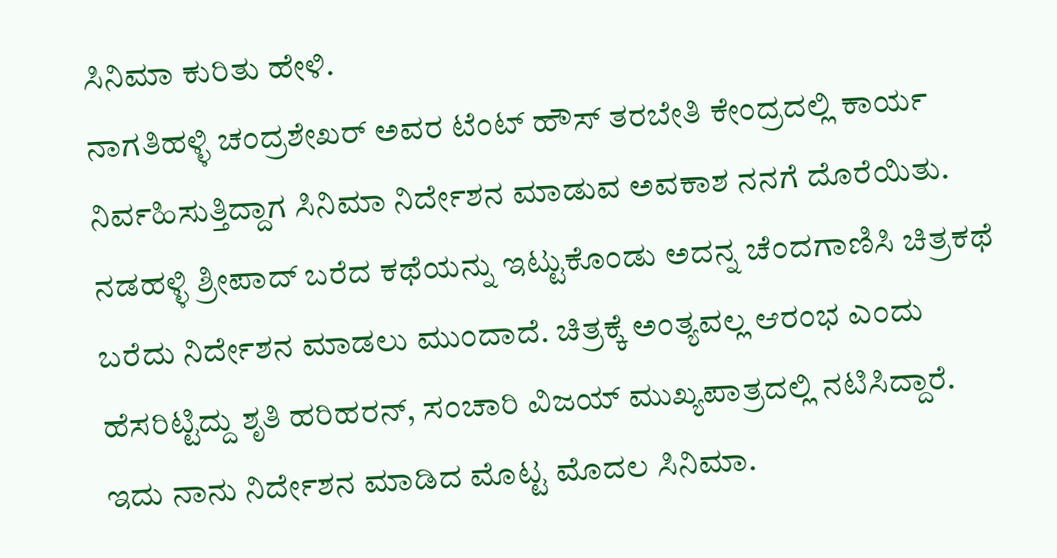ಸಿನಿಮಾ ಕುರಿತು ಹೇಳಿ.
ನಾಗತಿಹಳ್ಳಿ ಚಂದ್ರಶೇಖರ್ ಅವರ ಟೆಂಟ್ ಹೌಸ್ ತರಬೇತಿ ಕೇಂದ್ರದಲ್ಲಿ ಕಾರ್ಯ ನಿರ್ವಹಿಸುತ್ತಿದ್ದಾಗ ಸಿನಿಮಾ ನಿರ್ದೇಶನ ಮಾಡುವ ಅವಕಾಶ ನನಗೆ ದೊರೆಯಿತು. ನಡಹಳ್ಳಿ ಶ್ರೀಪಾದ್ ಬರೆದ ಕಥೆಯನ್ನು ಇಟ್ಟುಕೊಂಡು ಅದನ್ನ ಚೆಂದಗಾಣಿಸಿ ಚಿತ್ರಕಥೆ ಬರೆದು ನಿರ್ದೇಶನ ಮಾಡಲು ಮುಂದಾದೆ. ಚಿತ್ರಕ್ಕೆ ಅಂತ್ಯವಲ್ಲ ಆರಂಭ ಎಂದು ಹೆಸರಿಟ್ಟಿದ್ದು ಶೃತಿ ಹರಿಹರನ್, ಸಂಚಾರಿ ವಿಜಯ್ ಮುಖ್ಯಪಾತ್ರದಲ್ಲಿ ನಟಿಸಿದ್ದಾರೆ. ಇದು ನಾನು ನಿರ್ದೇಶನ ಮಾಡಿದ ಮೊಟ್ಟ ಮೊದಲ ಸಿನಿಮಾ.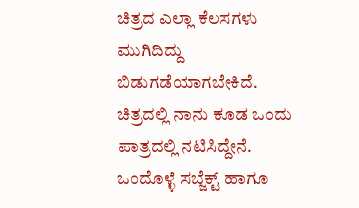ಚಿತ್ರದ ಎಲ್ಲಾ ಕೆಲಸಗಳು ಮುಗಿದಿದ್ದು ಬಿಡುಗಡೆಯಾಗಬೇಕಿದೆ. ಚಿತ್ರದಲ್ಲಿ ನಾನು ಕೂಡ ಒಂದು ಪಾತ್ರದಲ್ಲಿ ನಟಿಸಿದ್ದೇನೆ. ಒಂದೊಳ್ಳೆ ಸಬ್ಜೆಕ್ಟ್ ಹಾಗೂ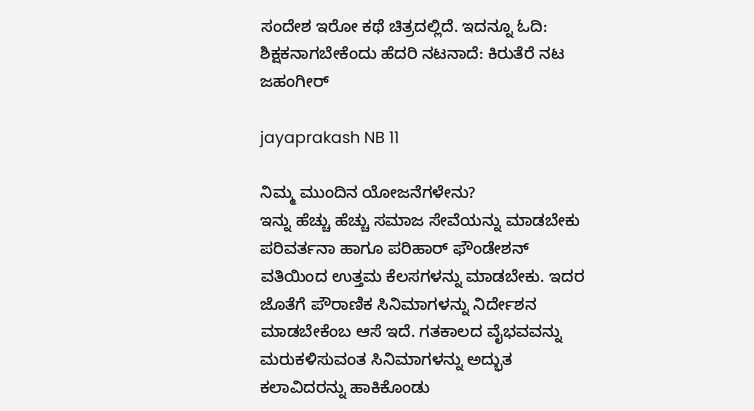ಸಂದೇಶ ಇರೋ ಕಥೆ ಚಿತ್ರದಲ್ಲಿದೆ. ಇದನ್ನೂ ಓದಿ: ಶಿಕ್ಷಕನಾಗಬೇಕೆಂದು ಹೆದರಿ ನಟನಾದೆ: ಕಿರುತೆರೆ ನಟ ಜಹಂಗೀರ್

jayaprakash NB 11

ನಿಮ್ಮ ಮುಂದಿನ ಯೋಜನೆಗಳೇನು?
ಇನ್ನು ಹೆಚ್ಚು ಹೆಚ್ಚು ಸಮಾಜ ಸೇವೆಯನ್ನು ಮಾಡಬೇಕು ಪರಿವರ್ತನಾ ಹಾಗೂ ಪರಿಹಾರ್ ಫೌಂಡೇಶನ್ ವತಿಯಿಂದ ಉತ್ತಮ ಕೆಲಸಗಳನ್ನು ಮಾಡಬೇಕು. ಇದರ ಜೊತೆಗೆ ಪೌರಾಣಿಕ ಸಿನಿಮಾಗಳನ್ನು ನಿರ್ದೇಶನ ಮಾಡಬೇಕೆಂಬ ಆಸೆ ಇದೆ. ಗತಕಾಲದ ವೈಭವವನ್ನು ಮರುಕಳಿಸುವಂತ ಸಿನಿಮಾಗಳನ್ನು ಅದ್ಭುತ ಕಲಾವಿದರನ್ನು ಹಾಕಿಕೊಂಡು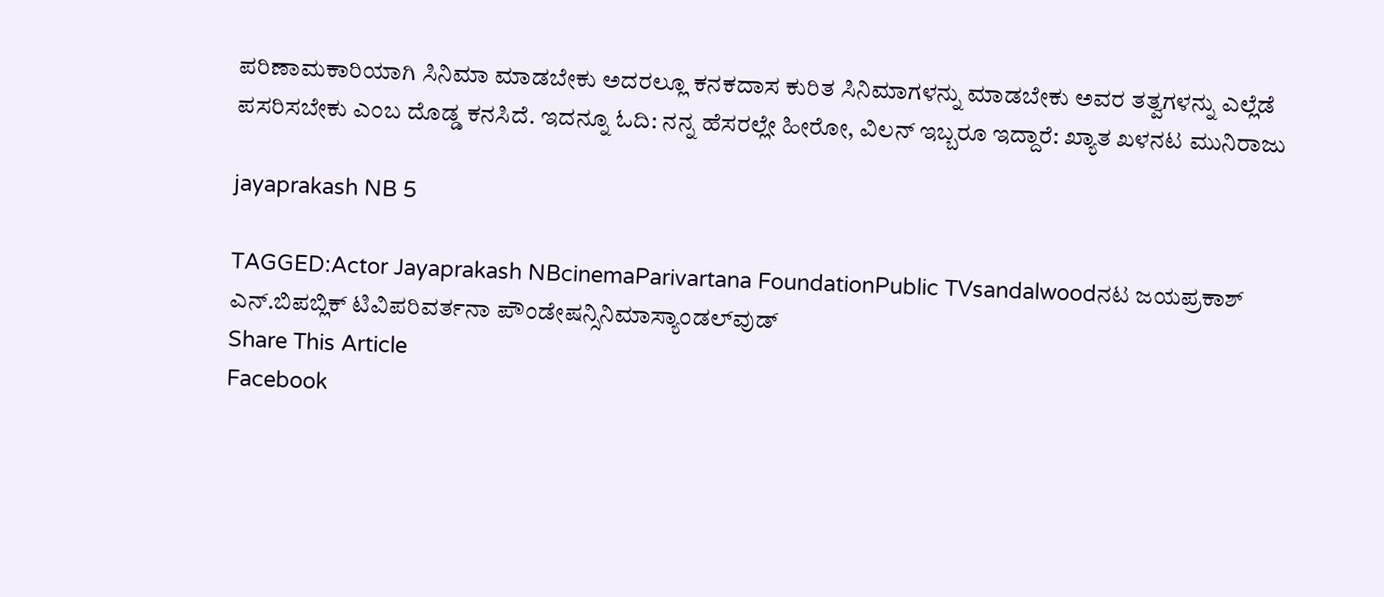ಪರಿಣಾಮಕಾರಿಯಾಗಿ ಸಿನಿಮಾ ಮಾಡಬೇಕು ಅದರಲ್ಲೂ ಕನಕದಾಸ ಕುರಿತ ಸಿನಿಮಾಗಳನ್ನು ಮಾಡಬೇಕು ಅವರ ತತ್ವಗಳನ್ನು ಎಲ್ಲೆಡೆ ಪಸರಿಸಬೇಕು ಎಂಬ ದೊಡ್ಡ ಕನಸಿದೆ. ಇದನ್ನೂ ಓದಿ: ನನ್ನ ಹೆಸರಲ್ಲೇ ಹೀರೋ, ವಿಲನ್ ಇಬ್ಬರೂ ಇದ್ದಾರೆ: ಖ್ಯಾತ ಖಳನಟ ಮುನಿರಾಜು

jayaprakash NB 5

TAGGED:Actor Jayaprakash NBcinemaParivartana FoundationPublic TVsandalwoodನಟ ಜಯಪ್ರಕಾಶ್ ಎನ್.ಬಿಪಬ್ಲಿಕ್ ಟಿವಿಪರಿವರ್ತನಾ ಪೌಂಡೇಷನ್ಸಿನಿಮಾಸ್ಯಾಂಡಲ್‍ವುಡ್
Share This Article
Facebook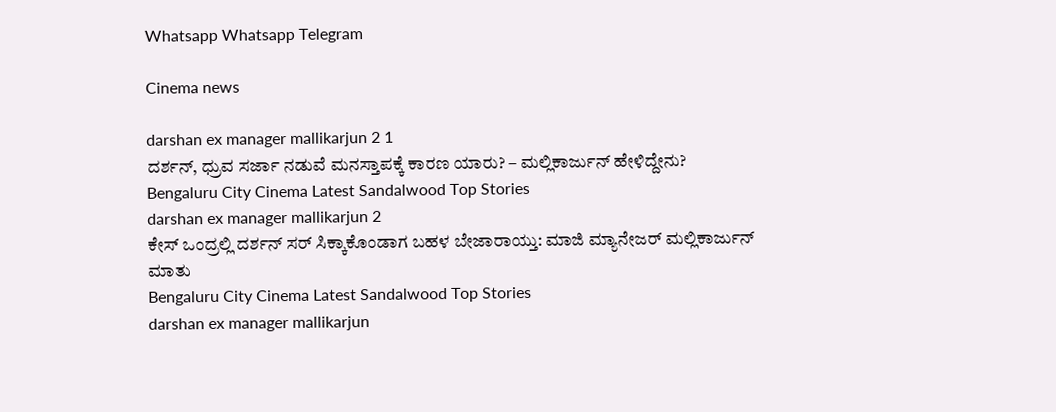Whatsapp Whatsapp Telegram

Cinema news

darshan ex manager mallikarjun 2 1
ದರ್ಶನ್‌, ಧ್ರುವ ಸರ್ಜಾ ನಡುವೆ ಮನಸ್ತಾಪಕ್ಕೆ ಕಾರಣ ಯಾರು? – ಮಲ್ಲಿಕಾರ್ಜುನ್‌ ಹೇಳಿದ್ದೇನು?
Bengaluru City Cinema Latest Sandalwood Top Stories
darshan ex manager mallikarjun 2
ಕೇಸ್‌ ಒಂದ್ರಲ್ಲಿ ದರ್ಶನ್‌ ಸರ್‌ ಸಿಕ್ಕಾಕೊಂಡಾಗ ಬಹಳ ಬೇಜಾರಾಯ್ತು: ಮಾಜಿ ಮ್ಯಾನೇಜರ್‌ ಮಲ್ಲಿಕಾರ್ಜುನ್‌ ಮಾತು
Bengaluru City Cinema Latest Sandalwood Top Stories
darshan ex manager mallikarjun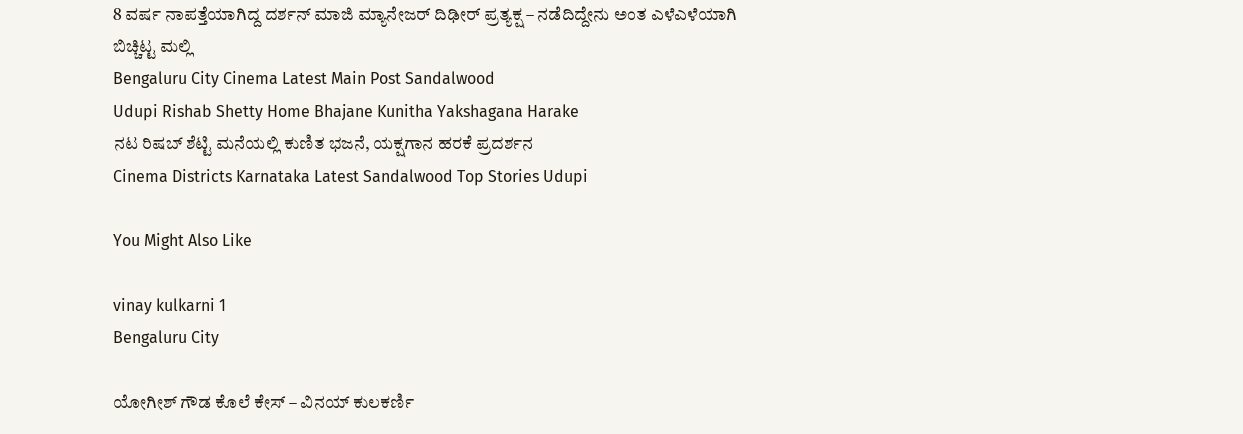8 ವರ್ಷ ನಾಪತ್ತೆಯಾಗಿದ್ದ ದರ್ಶನ್‌ ಮಾಜಿ ಮ್ಯಾನೇಜರ್‌ ದಿಢೀರ್‌ ಪ್ರತ್ಯಕ್ಷ – ನಡೆದಿದ್ದೇನು ಅಂತ ಎಳೆಎಳೆಯಾಗಿ ಬಿಚ್ಚಿಟ್ಟ ಮಲ್ಲಿ
Bengaluru City Cinema Latest Main Post Sandalwood
Udupi Rishab Shetty Home Bhajane Kunitha Yakshagana Harake
ನಟ ರಿಷಬ್ ಶೆಟ್ಟಿ ಮನೆಯಲ್ಲಿ ಕುಣಿತ ಭಜನೆ, ಯಕ್ಷಗಾನ ಹರಕೆ ಪ್ರದರ್ಶನ
Cinema Districts Karnataka Latest Sandalwood Top Stories Udupi

You Might Also Like

vinay kulkarni 1
Bengaluru City

ಯೋಗೀಶ್‌ ಗೌಡ ಕೊಲೆ ಕೇಸ್‌ – ವಿನಯ್‌ ಕುಲಕರ್ಣಿ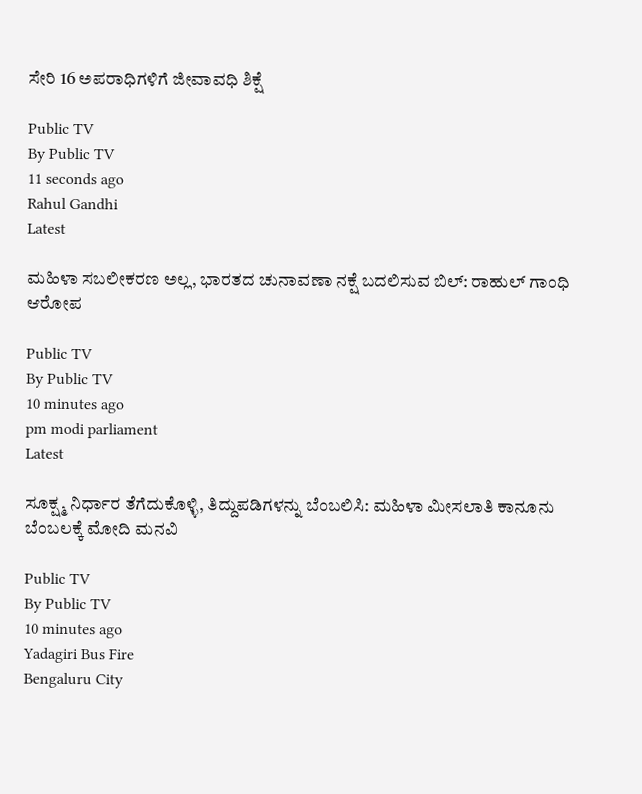ಸೇರಿ 16 ಅಪರಾಧಿಗಳಿಗೆ ಜೀವಾವಧಿ ಶಿಕ್ಷೆ

Public TV
By Public TV
11 seconds ago
Rahul Gandhi
Latest

ಮಹಿಳಾ ಸಬಲೀಕರಣ ಅಲ್ಲ, ಭಾರತದ ಚುನಾವಣಾ ನಕ್ಷೆ ಬದಲಿಸುವ ಬಿಲ್: ರಾಹುಲ್ ಗಾಂಧಿ ಆರೋಪ

Public TV
By Public TV
10 minutes ago
pm modi parliament
Latest

ಸೂಕ್ಷ್ಮ ನಿರ್ಧಾರ ತೆಗೆದುಕೊಳ್ಳಿ, ತಿದ್ದುಪಡಿಗಳನ್ನು ಬೆಂಬಲಿಸಿ: ಮಹಿಳಾ ಮೀಸಲಾತಿ ಕಾನೂನು ಬೆಂಬಲಕ್ಕೆ ಮೋದಿ ಮನವಿ

Public TV
By Public TV
10 minutes ago
Yadagiri Bus Fire
Bengaluru City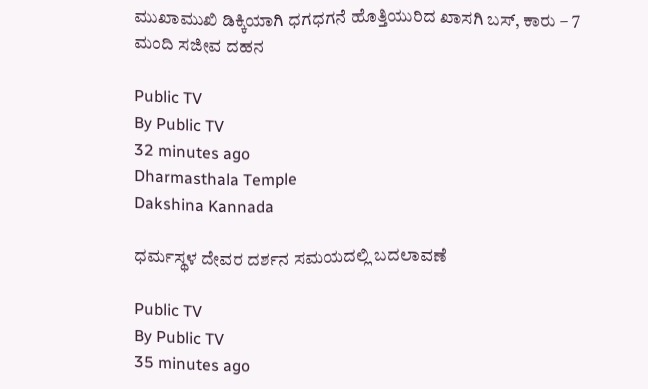ಮುಖಾಮುಖಿ ಡಿಕ್ಕಿಯಾಗಿ ಧಗಧಗನೆ ಹೊತ್ತಿಯುರಿದ ಖಾಸಗಿ ಬಸ್‌, ಕಾರು – 7 ಮಂದಿ ಸಜೀವ ದಹನ

Public TV
By Public TV
32 minutes ago
Dharmasthala Temple
Dakshina Kannada

ಧರ್ಮಸ್ಥಳ ದೇವರ ದರ್ಶನ ಸಮಯದಲ್ಲಿ ಬದಲಾವಣೆ

Public TV
By Public TV
35 minutes ago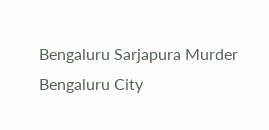Bengaluru Sarjapura Murder
Bengaluru City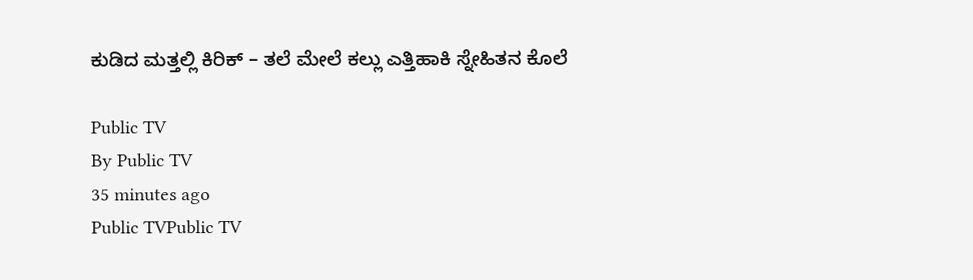ಕುಡಿದ ಮತ್ತಲ್ಲಿ ಕಿರಿಕ್ – ತಲೆ ಮೇಲೆ ಕಲ್ಲು ಎತ್ತಿಹಾಕಿ ಸ್ನೇಹಿತನ ಕೊಲೆ

Public TV
By Public TV
35 minutes ago
Public TVPublic TV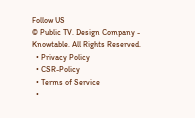Follow US
© Public TV. Design Company - Knowtable. All Rights Reserved.
  • Privacy Policy
  • CSR-Policy
  • Terms of Service
  •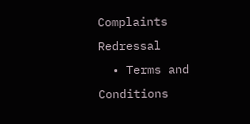Complaints Redressal
  • Terms and Conditions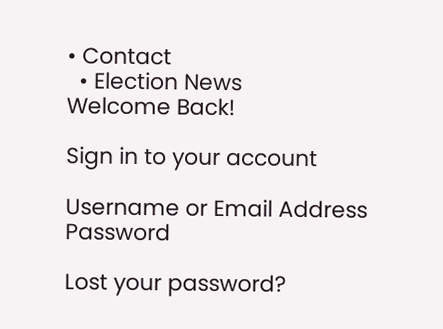• Contact
  • Election News
Welcome Back!

Sign in to your account

Username or Email Address
Password

Lost your password?